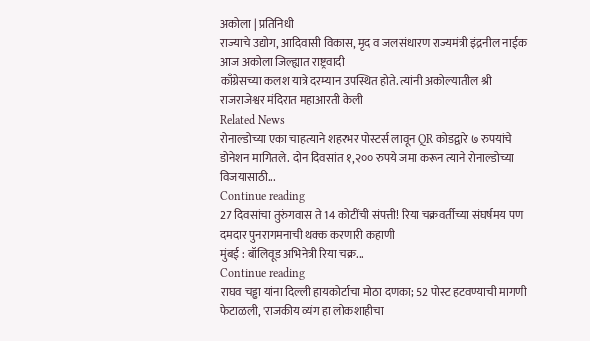अकोला | प्रतिनिधी
राज्याचे उद्योग, आदिवासी विकास, मृद व जलसंधारण राज्यमंत्री इंद्रनील नाईक आज अकोला जिल्ह्यात राष्ट्रवादी
काँग्रेसच्या कलश यात्रे दरम्यान उपस्थित होते. त्यांनी अकोल्यातील श्री राजराजेश्वर मंदिरात महाआरती केली
Related News
रोनाल्डोच्या एका चाहत्याने शहरभर पोस्टर्स लावून QR कोडद्वारे ७ रुपयांचे डोनेशन मागितले. दोन दिवसांत १,२०० रुपये जमा करून त्याने रोनाल्डोच्या विजयासाठी...
Continue reading
27 दिवसांचा तुरुंगवास ते 14 कोटींची संपत्ती! रिया चक्रवर्तीच्या संघर्षमय पण दमदार पुनरागमनाची थक्क करणारी कहाणी
मुंबई : बॉलिवूड अभिनेत्री रिया चक्र...
Continue reading
राघव चड्ढा यांना दिल्ली हायकोर्टाचा मोठा दणका; 52 पोस्ट हटवण्याची मागणी फेटाळली, 'राजकीय व्यंग हा लोकशाहीचा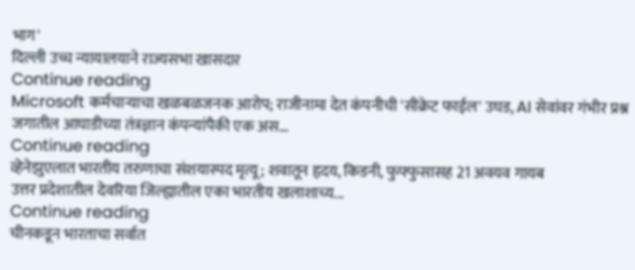भाग'
दिल्ली उच्च न्यायालयाने राज्यसभा खासदार
Continue reading
Microsoft कर्मचाऱ्याचा खळबळजनक आरोप; राजीनामा देत कंपनीची 'सीक्रेट फाईल' उघड, AI सेवांवर गंभीर प्रश्न
जगातील आघाडीच्या तंत्रज्ञान कंपन्यांपैकी एक अस...
Continue reading
व्हेनेझुएलात भारतीय तरुणाचा संशयास्पद मृत्यू; शवातून हृदय, किडनी, फुफ्फुसासह 21 अवयव गायब
उत्तर प्रदेशातील देवरिया जिल्ह्यातील एका भारतीय खलाशाच्य...
Continue reading
चीनकडून भारताचा सर्वात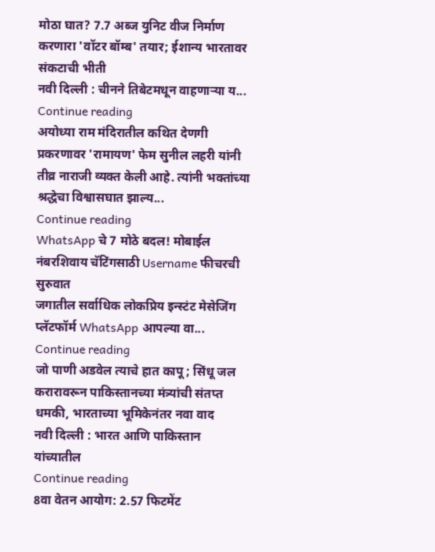मोठा घात? 7.7 अब्ज युनिट वीज निर्माण करणारा 'वॉटर बॉम्ब' तयार; ईशान्य भारतावर संकटाची भीती
नवी दिल्ली : चीनने तिबेटमधून वाहणाऱ्या य...
Continue reading
अयोध्या राम मंदिरातील कथित देणगी प्रकरणावर 'रामायण' फेम सुनील लहरी यांनी तीव्र नाराजी व्यक्त केली आहे. त्यांनी भक्तांच्या श्रद्धेचा विश्वासघात झाल्य...
Continue reading
WhatsApp चे 7 मोठे बदल! मोबाईल नंबरशिवाय चॅटिंगसाठी Username फीचरची सुरुवात
जगातील सर्वाधिक लोकप्रिय इन्स्टंट मेसेजिंग प्लॅटफॉर्म WhatsApp आपल्या वा...
Continue reading
जो पाणी अडवेल त्याचे हात कापू; सिंधू जल करारावरून पाकिस्तानच्या मंत्र्यांची संतप्त धमकी, भारताच्या भूमिकेनंतर नवा वाद
नवी दिल्ली : भारत आणि पाकिस्तान यांच्यातील
Continue reading
8वा वेतन आयोग: 2.57 फिटमेंट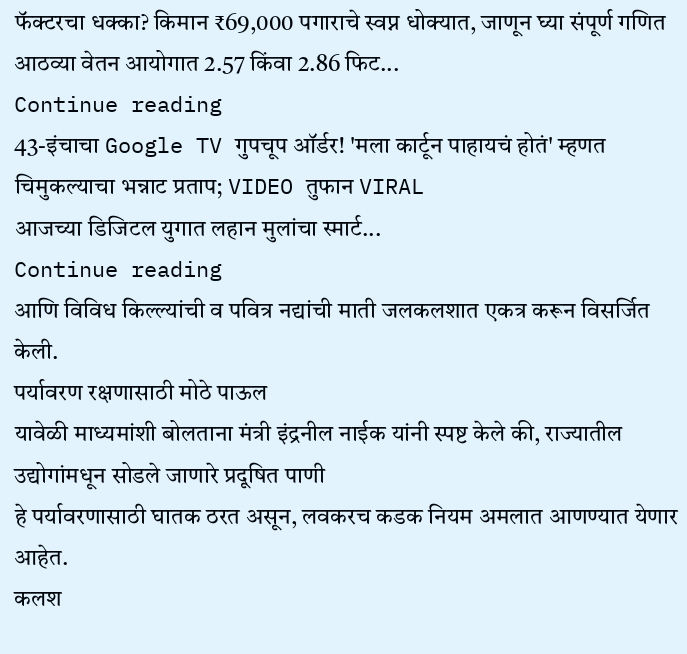फॅक्टरचा धक्का? किमान ₹69,000 पगाराचे स्वप्न धोक्यात, जाणून घ्या संपूर्ण गणित
आठव्या वेतन आयोगात 2.57 किंवा 2.86 फिट...
Continue reading
43-इंचाचा Google TV गुपचूप ऑर्डर! 'मला कार्टून पाहायचं होतं' म्हणत चिमुकल्याचा भन्नाट प्रताप; VIDEO तुफान VIRAL
आजच्या डिजिटल युगात लहान मुलांचा स्मार्ट...
Continue reading
आणि विविध किल्ल्यांची व पवित्र नद्यांची माती जलकलशात एकत्र करून विसर्जित केली.
पर्यावरण रक्षणासाठी मोठे पाऊल
यावेळी माध्यमांशी बोलताना मंत्री इंद्रनील नाईक यांनी स्पष्ट केले की, राज्यातील उद्योगांमधून सोडले जाणारे प्रदूषित पाणी
हे पर्यावरणासाठी घातक ठरत असून, लवकरच कडक नियम अमलात आणण्यात येणार आहेत.
कलश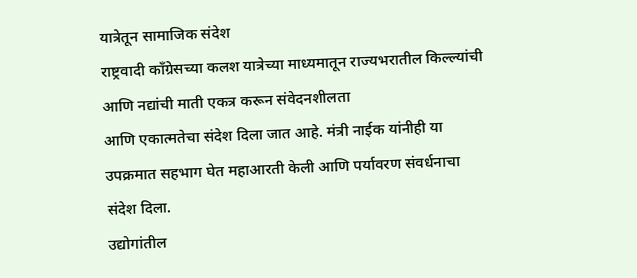यात्रेतून सामाजिक संदेश
राष्ट्रवादी काँग्रेसच्या कलश यात्रेच्या माध्यमातून राज्यभरातील किल्ल्यांची आणि नद्यांची माती एकत्र करून संवेदनशीलता
आणि एकात्मतेचा संदेश दिला जात आहे. मंत्री नाईक यांनीही या उपक्रमात सहभाग घेत महाआरती केली आणि पर्यावरण संवर्धनाचा संदेश दिला.
उद्योगांतील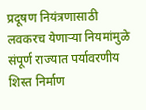प्रदूषण नियंत्रणासाठी लवकरच येणाऱ्या नियमांमुळे संपूर्ण राज्यात पर्यावरणीय शिस्त निर्माण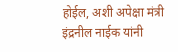होईल, अशी अपेक्षा मंत्री इंद्रनील नाईक यांनी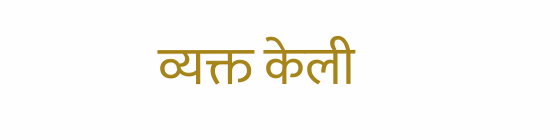व्यक्त केली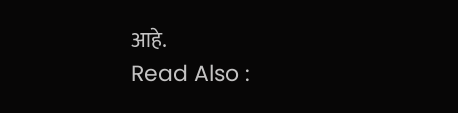आहे.
Read Also :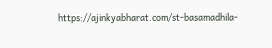https://ajinkyabharat.com/st-basamadhila-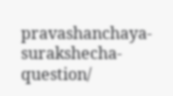pravashanchaya-surakshecha-question/